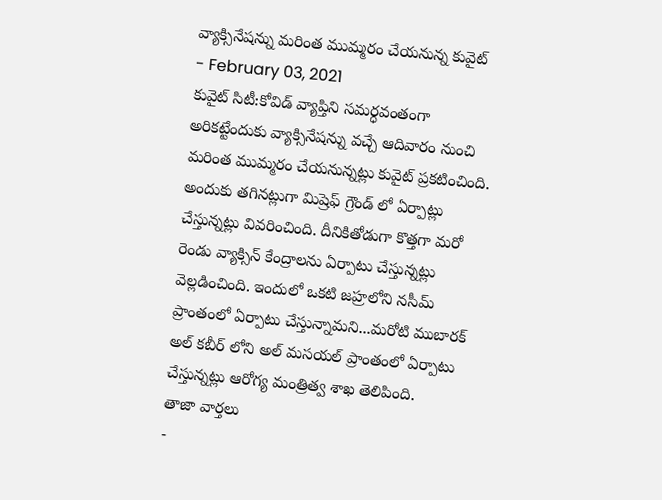వ్యాక్సినేషన్ను మరింత ముమ్మరం చేయనున్న కువైట్
- February 03, 2021
కువైట్ సిటీ:కోవిడ్ వ్యాప్తిని సమర్ధవంతంగా అరికట్టేందుకు వ్యాక్సినేషన్ను వచ్చే ఆదివారం నుంచి మరింత ముమ్మరం చేయనున్నట్లు కువైట్ ప్రకటించింది. అందుకు తగినట్లుగా మిష్రెఫ్ గ్రౌండ్ లో ఏర్పాట్లు చేస్తున్నట్లు వివరించింది. దీనికితోడుగా కొత్తగా మరో రెండు వ్యాక్సిన్ కేంద్రాలను ఏర్పాటు చేస్తున్నట్లు వెల్లడించింది. ఇందులో ఒకటి జహ్రలోని నసీమ్ ప్రాంతంలో ఏర్పాటు చేస్తున్నామని...మరోటి ముబారక్ అల్ కబీర్ లోని అల్ మసయల్ ప్రాంతంలో ఏర్పాటు చేస్తున్నట్లు ఆరోగ్య మంత్రిత్వ శాఖ తెలిపింది.
తాజా వార్తలు
-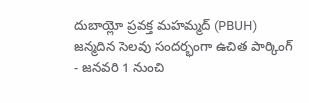దుబాయ్లో ప్రవక్త మహమ్మద్ (PBUH) జన్మదిన సెలవు సందర్భంగా ఉచిత పార్కింగ్
- జనవరి 1 నుంచి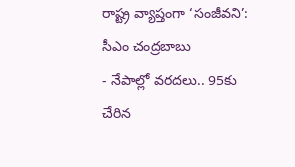రాష్ట్ర వ్యాప్తంగా ‘సంజీవని’: సీఎం చంద్రబాబు
- నేపాల్లో వరదలు.. 95కు చేరిన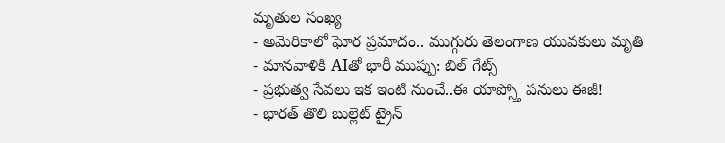మృతుల సంఖ్య
- అమెరికాలో ఘోర ప్రమాదం.. ముగ్గురు తెలంగాణ యువకులు మృతి
- మానవాళికి AIతో భారీ ముప్పు: బిల్ గేట్స్
- ప్రభుత్వ సేవలు ఇక ఇంటి నుంచే..ఈ యాప్స్తో పనులు ఈజీ!
- భారత్ తొలి బుల్లెట్ ట్రైన్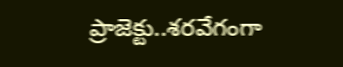ప్రాజెక్టు..శరవేగంగా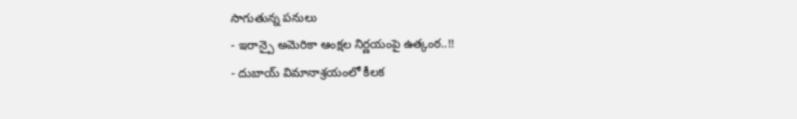సాగుతున్న పనులు
- ఇరాన్పై అమెరికా ఆంక్షల నిర్ణయంపై ఉత్కంఠ..!!
- దుబాయ్ విమానాశ్రయంలో కీలక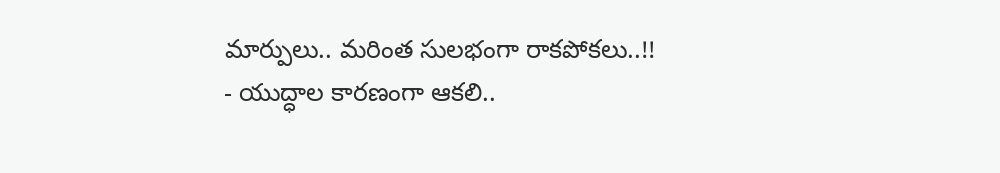మార్పులు.. మరింత సులభంగా రాకపోకలు..!!
- యుద్ధాల కారణంగా ఆకలి..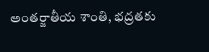అంతర్జాతీయ శాంతి, భద్రతకు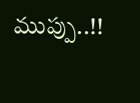ముప్పు..!!